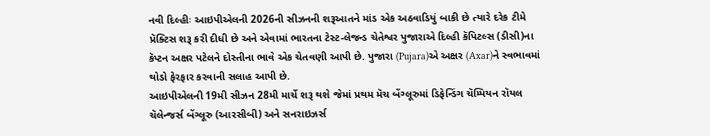નવી દિલ્હીઃ આઇપીએલની 2026ની સીઝનની શરૂઆતને માંડ એક અઠવાડિયું બાકી છે ત્યારે દરેક ટીમે પ્રૅક્ટિસ શરૂ કરી દીધી છે અને એવામાં ભારતના ટેસ્ટ-લેજન્ડ ચેતેશ્વર પુજારાએ દિલ્હી કૅપિટલ્સ (ડીસી)ના કૅપ્ટન અક્ષર પટેલને દોસ્તીના ભાવે એક ચેતવણી આપી છે. પુજારા (Pujara)એ અક્ષર (Axar)ને સ્વભાવમાં થોડો ફેરફાર કરવાની સલાહ આપી છે.
આઇપીએલની 19મી સીઝન 28મી માર્ચે શરૂ થશે જેમાં પ્રથમ મૅચ બેંગ્લૂરુમાં ડિફેન્ડિંગ ચૅમ્પિયન રૉયલ ચૅલેન્જર્સ બેંગ્લૂરુ (આરસીબી) અને સનરાઇઝર્સ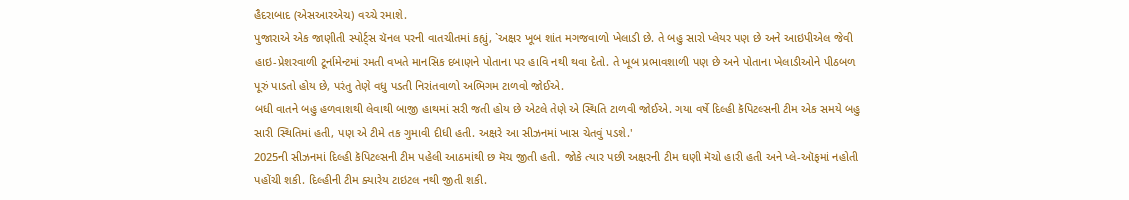હૈદરાબાદ (એસઆરએચ) વચ્ચે રમાશે.
પુજારાએ એક જાણીતી સ્પોર્ટ્સ ચૅનલ પરની વાતચીતમાં કહ્યું, `અક્ષર ખૂબ શાંત મગજવાળો ખેલાડી છે. તે બહુ સારો પ્લેયર પણ છે અને આઇપીએલ જેવી હાઇ-પ્રેશરવાળી ટૂર્નામેન્ટમાં રમતી વખતે માનસિક દબાણને પોતાના પર હાવિ નથી થવા દેતો. તે ખૂબ પ્રભાવશાળી પણ છે અને પોતાના ખેલાડીઓને પીઠબળ પૂરું પાડતો હોય છે, પરંતુ તેણે વધુ પડતી નિરાંતવાળો અભિગમ ટાળવો જોઈએ.
બધી વાતને બહુ હળવાશથી લેવાથી બાજી હાથમાં સરી જતી હોય છે એટલે તેણે એ સ્થિતિ ટાળવી જોઈએ. ગયા વર્ષે દિલ્હી કૅપિટલ્સની ટીમ એક સમયે બહુ સારી સ્થિતિમાં હતી, પણ એ ટીમે તક ગુમાવી દીધી હતી. અક્ષરે આ સીઝનમાં ખાસ ચેતવું પડશે.'
2025ની સીઝનમાં દિલ્હી કૅપિટલ્સની ટીમ પહેલી આઠમાંથી છ મૅચ જીતી હતી. જોકે ત્યાર પછી અક્ષરની ટીમ ઘણી મૅચો હારી હતી અને પ્લે-ઑફમાં નહોતી પહોંચી શકી. દિલ્હીની ટીમ ક્યારેય ટાઇટલ નથી જીતી શકી.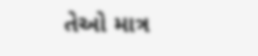તેઓ માત્ર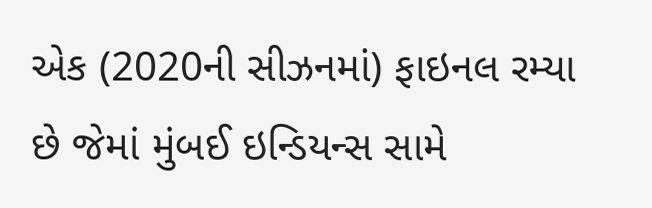એક (2020ની સીઝનમાં) ફાઇનલ રમ્યા છે જેમાં મુંબઈ ઇન્ડિયન્સ સામે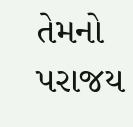તેમનો પરાજય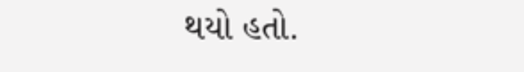થયો હતો.